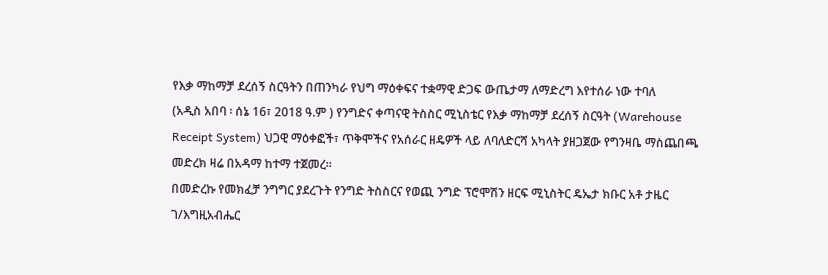የእቃ ማከማቻ ደረሰኝ ስርዓትን በጠንካራ የህግ ማዕቀፍና ተቋማዊ ድጋፍ ውጤታማ ለማድረግ እየተሰራ ነው ተባለ
(አዲስ አበባ ፡ ሰኔ 16፣ 2018 ዓ.ም ) የንግድና ቀጣናዊ ትስስር ሚኒስቴር የእቃ ማከማቻ ደረሰኝ ስርዓት (Warehouse Receipt System) ህጋዊ ማዕቀፎች፣ ጥቅሞችና የአሰራር ዘዴዎች ላይ ለባለድርሻ አካላት ያዘጋጀው የግንዛቤ ማስጨበጫ መድረክ ዛሬ በአዳማ ከተማ ተጀመረ።
በመድረኩ የመክፈቻ ንግግር ያደረጉት የንግድ ትስስርና የወጪ ንግድ ፕሮሞሽን ዘርፍ ሚኒስትር ዴኤታ ክቡር አቶ ታዜር ገ/እግዚአብሔር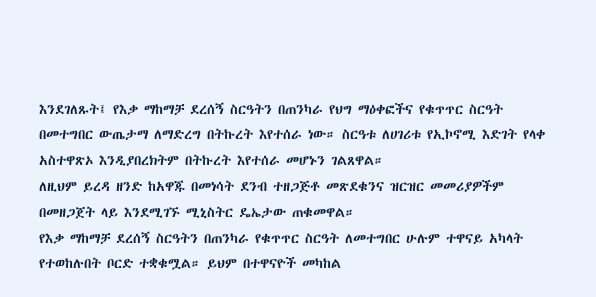እንደገለጹት፤ የእቃ ማከማቻ ደረሰኝ ስርዓትን በጠንካራ የህግ ማዕቀፎችና የቁጥጥር ስርዓት በመተግበር ውጤታማ ለማድረግ በትኩረት እየተሰራ ነው። ስርዓቱ ለሀገሪቱ የኢኮኖሚ እድገት የላቀ አስተዋጽኦ እንዲያበረክትም በትኩረት እየተሰራ መሆኑን ገልጸዋል።
ለዚህም ይረዳ ዘንድ ከአዋጁ በመነሳት ደንብ ተዘጋጅቶ መጽደቁንና ዝርዝር መመሪያዎችም በመዘጋጀት ላይ እንደሚገኙ ሚኒስትር ዴኤታው ጠቁመዋል።
የእቃ ማከማቻ ደረሰኝ ስርዓትን በጠንካራ የቁጥጥር ስርዓት ለመተግበር ሁሉም ተዋናይ አካላት የተወከሉበት ቦርድ ተቋቁሟል። ይህም በተዋናዮች መካከል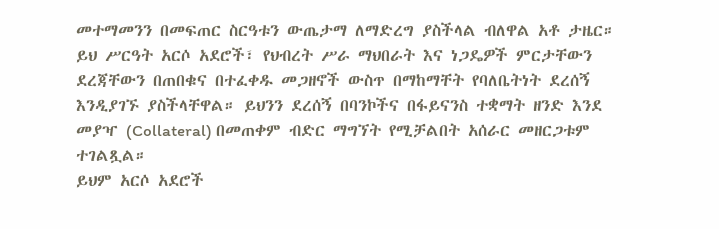መተማመንን በመፍጠር ስርዓቱን ውጤታማ ለማድረግ ያስችላል ብለዋል አቶ ታዜር።
ይህ ሥርዓት አርሶ አደሮች፣ የህብረት ሥራ ማህበራት እና ነጋዴዎች ምርታቸውን ደረጃቸውን በጠበቁና በተፈቀዱ መጋዘኖች ውስጥ በማከማቸት የባለቤትነት ደረሰኝ እንዲያገኙ ያስችላቸዋል። ይህንን ደረሰኝ በባንኮችና በፋይናንስ ተቋማት ዘንድ እንደ መያዣ (Collateral) በመጠቀም ብድር ማግኘት የሚቻልበት አሰራር መዘርጋቱም ተገልጿል።
ይህም አርሶ አደሮች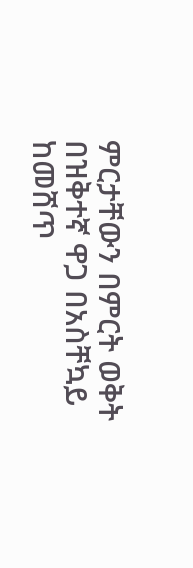ምርታቸውን በምርት ወቅት በዝቅተኛ ዋጋ በአስቸኳይ ከመሸጥ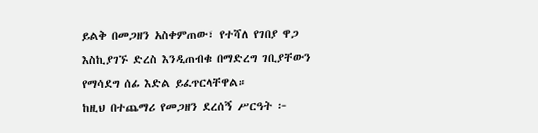ይልቅ በመጋዘን አስቀምጠው፣ የተሻለ የገበያ ዋጋ እስኪያገኙ ድረስ እንዲጠብቁ በማድረግ ገቢያቸውን የማሳደግ ሰፊ እድል ይፈጥርላቸዋል።
ከዚህ በተጨማሪ የመጋዘን ደረሰኝ ሥርዓት ፦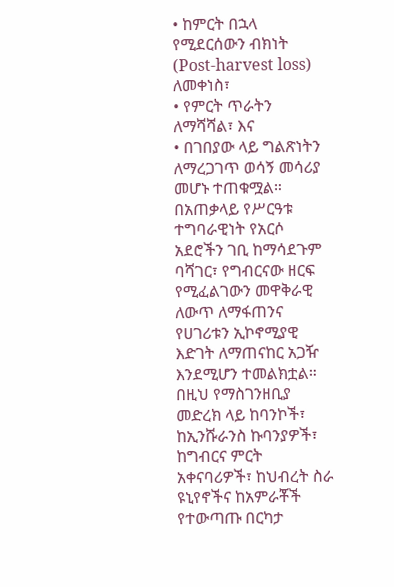• ከምርት በኋላ የሚደርሰውን ብክነት (Post-harvest loss) ለመቀነስ፣
• የምርት ጥራትን ለማሻሻል፣ እና
• በገበያው ላይ ግልጽነትን ለማረጋገጥ ወሳኝ መሳሪያ መሆኑ ተጠቁሟል።
በአጠቃላይ የሥርዓቱ ተግባራዊነት የአርሶ አደሮችን ገቢ ከማሳደጉም ባሻገር፣ የግብርናው ዘርፍ የሚፈልገውን መዋቅራዊ ለውጥ ለማፋጠንና የሀገሪቱን ኢኮኖሚያዊ እድገት ለማጠናከር አጋዥ እንደሚሆን ተመልክቷል።
በዚህ የማስገንዘቢያ መድረክ ላይ ከባንኮች፣ ከኢንሹራንስ ኩባንያዎች፣ ከግብርና ምርት አቀናባሪዎች፣ ከህብረት ስራ ዩኒየኖችና ከአምራቾች የተውጣጡ በርካታ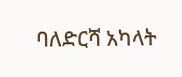ባለድርሻ አካላት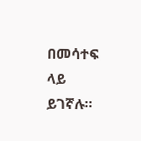በመሳተፍ ላይ ይገኛሉ።